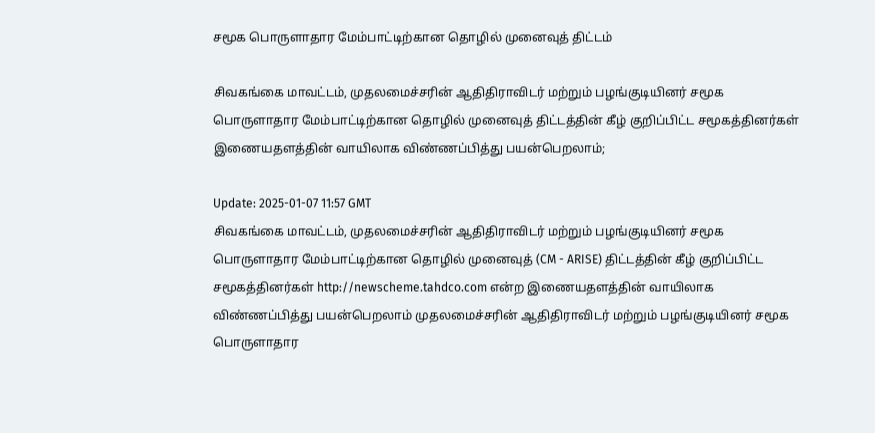சமூக பொருளாதார மேம்பாட்டிற்கான தொழில் முனைவுத் திட்டம்

சிவகங்கை மாவட்டம், முதலமைச்சரின் ஆதிதிராவிடர் மற்றும் பழங்குடியினர் சமூக பொருளாதார மேம்பாட்டிற்கான தொழில் முனைவுத் திட்டத்தின் கீழ் குறிப்பிட்ட சமூகத்தினர்கள் இணையதளத்தின் வாயிலாக விண்ணப்பித்து பயன்பெறலாம்;

Update: 2025-01-07 11:57 GMT
சிவகங்கை மாவட்டம், முதலமைச்சரின் ஆதிதிராவிடர் மற்றும் பழங்குடியினர் சமூக பொருளாதார மேம்பாட்டிற்கான தொழில் முனைவுத் (CM - ARISE) திட்டத்தின் கீழ் குறிப்பிட்ட சமூகத்தினர்கள் http://newscheme.tahdco.com என்ற இணையதளத்தின் வாயிலாக விண்ணப்பித்து பயன்பெறலாம் முதலமைச்சரின் ஆதிதிராவிடர் மற்றும் பழங்குடியினர் சமூக பொருளாதார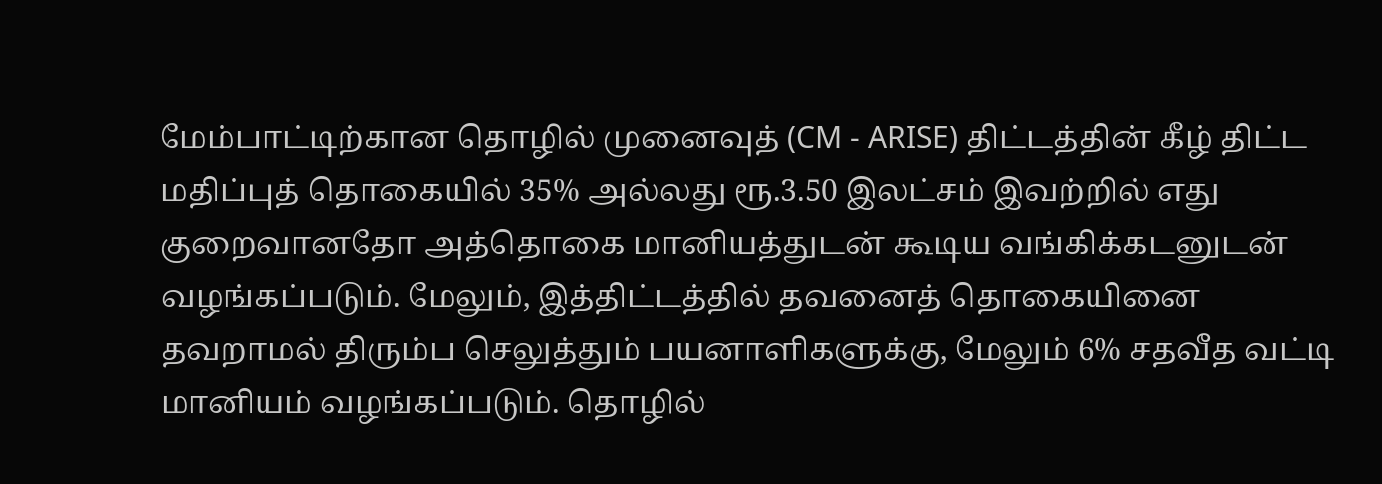மேம்பாட்டிற்கான தொழில் முனைவுத் (CM - ARISE) திட்டத்தின் கீழ் திட்ட மதிப்புத் தொகையில் 35% அல்லது ரூ.3.50 இலட்சம் இவற்றில் எது குறைவானதோ அத்தொகை மானியத்துடன் கூடிய வங்கிக்கடனுடன் வழங்கப்படும். மேலும், இத்திட்டத்தில் தவனைத் தொகையினை தவறாமல் திரும்ப செலுத்தும் பயனாளிகளுக்கு, மேலும் 6% சதவீத வட்டி மானியம் வழங்கப்படும். தொழில்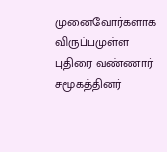முனைவோர்களாக விருப்பமுள்ள புதிரை வண்ணார் சமூகத்தினர்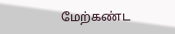மேற்கண்ட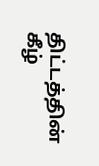திட்டத்தின் கீழ்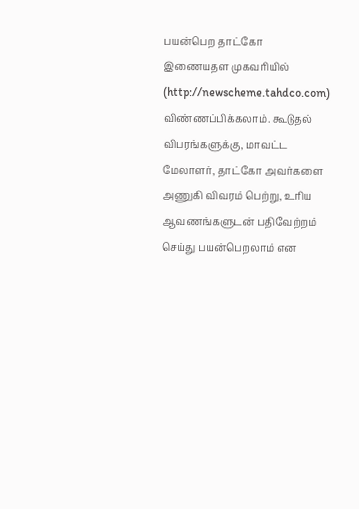பயன்பெற தாட்கோ இணையதள முகவரியில் (http://newscheme.tahdco.com) விண்ணப்பிக்கலாம். கூடுதல் விபரங்களுக்கு, மாவட்ட மேலாளர், தாட்கோ அவர்களை அணுகி விவரம் பெற்று, உரிய ஆவணங்களுடன் பதிவேற்றம் செய்து பயன்பெறலாம் என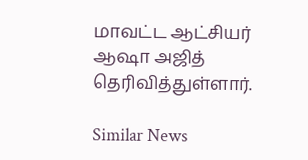மாவட்ட ஆட்சியர் ஆஷா அஜித் தெரிவித்துள்ளார்.

Similar News